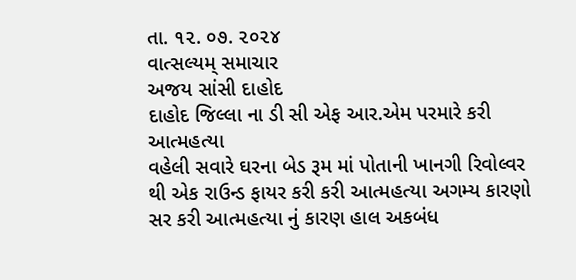તા. ૧૨. ૦૭. ૨૦૨૪
વાત્સલ્યમ્ સમાચાર
અજય સાંસી દાહોદ
દાહોદ જિલ્લા ના ડી સી એફ આર.એમ પરમારે કરી આત્મહત્યા
વહેલી સવારે ઘરના બેડ રૂમ માં પોતાની ખાનગી રિવોલ્વર થી એક રાઉન્ડ ફાયર કરી કરી આત્મહત્યા અગમ્ય કારણો સર કરી આત્મહત્યા નું કારણ હાલ અકબંધ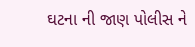ઘટના ની જાણ પોલીસ ને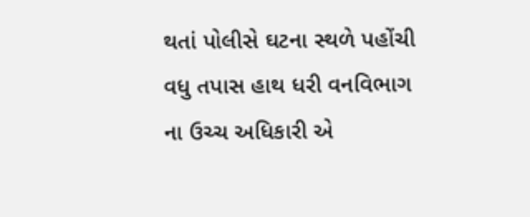થતાં પોલીસે ઘટના સ્થળે પહોંચી વધુ તપાસ હાથ ધરી વનવિભાગ ના ઉચ્ચ અધિકારી એ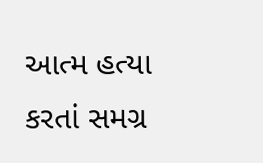આત્મ હત્યા કરતાં સમગ્ર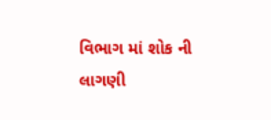વિભાગ માં શોક ની લાગણી